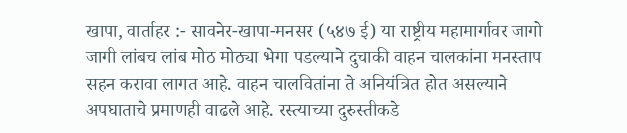खापा, वार्ताहर :- सावनेर-खापा-मनसर (५४७ ई) या राष्ट्रीय महामार्गावर जागो जागी लांबच लांब मोठ मोठ्या भेगा पडल्याने दुचाकी वाहन चालकांना मनस्ताप सहन करावा लागत आहे. वाहन चालवितांना ते अनियंत्रित होत असल्याने अपघाताचे प्रमाणही वाढले आहे. रस्त्याच्या दुरुस्तीकडे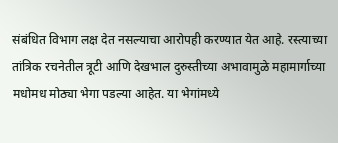संबंधित विभाग लक्ष देत नसल्याचा आरोपही करण्यात येत आहे. रस्त्याच्या तांत्रिक रचनेतील त्रूटी आणि देखभाल दुरुस्तीच्या अभावामुळे महामार्गाच्या मधोमध मोठ्या भेगा पडल्या आहेत. या भेगांमध्ये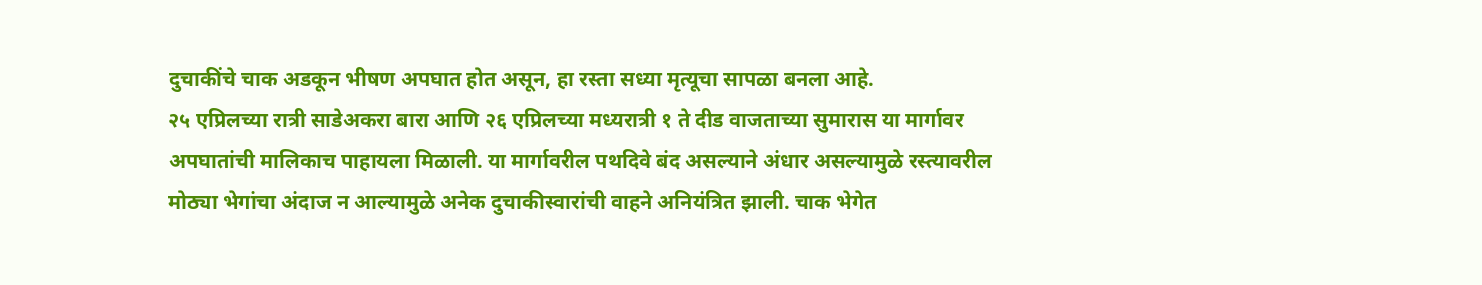दुचाकींचे चाक अडकून भीषण अपघात होत असून, हा रस्ता सध्या मृत्यूचा सापळा बनला आहे.
२५ एप्रिलच्या रात्री साडेअकरा बारा आणि २६ एप्रिलच्या मध्यरात्री १ ते दीड वाजताच्या सुमारास या मार्गावर अपघातांची मालिकाच पाहायला मिळाली. या मार्गावरील पथदिवे बंद असल्याने अंधार असल्यामुळे रस्त्यावरील मोठ्या भेगांचा अंदाज न आल्यामुळे अनेक दुचाकीस्वारांची वाहने अनियंत्रित झाली. चाक भेगेत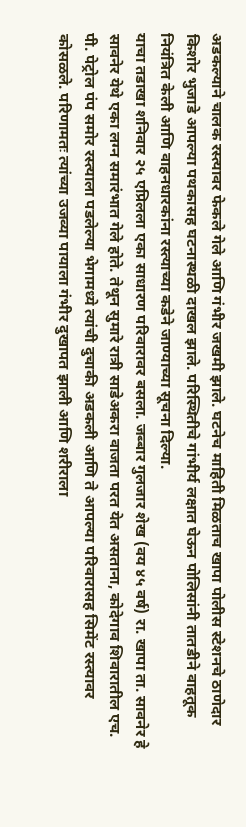अडकल्याने चालक रस्त्यावर फेकले गेले आणि गंभीर जखमी झाले. घटनेच माहिती मिळताच खापा पोलीस स्टेशनचे ठाणेदार किशोर भुजाडे आपल्या पथकासह घटनास्थळी दाखल झाले. परिस्थितीचे गांभीर्य लक्षात घेऊन पोलिसांनी तातडीने वाहतूक नियंत्रित केली आणि वाहनधारकांना रस्त्याच्या कडेने जाण्याच्या सूचना दिल्या.
याचा तडाखा शनिवार २५ एप्रिलला एका साधारण परिवारावर बसला. जब्बार गुलजार शेख (वय ४५ वर्ष) रा. खापा ता. सावनेर हे सावनेर येथे एका लग्न समारंभात गेले होते. तेथून सुमारे रात्री साडेअकरा वाजता परत येत असताना, कोदेगाव शिवारातील एच. पी. पेट्रोल पंप समोर रस्त्याला पडलेल्या भेगामध्ये त्यांची दुचाकी अडकली आणि ते आपल्या परिवारासह सिमेंट रस्त्यावर कोसळले. परिणामतः त्यांच्या उजव्या पायाला गंभीर दुखापत झाली आणि शरीराला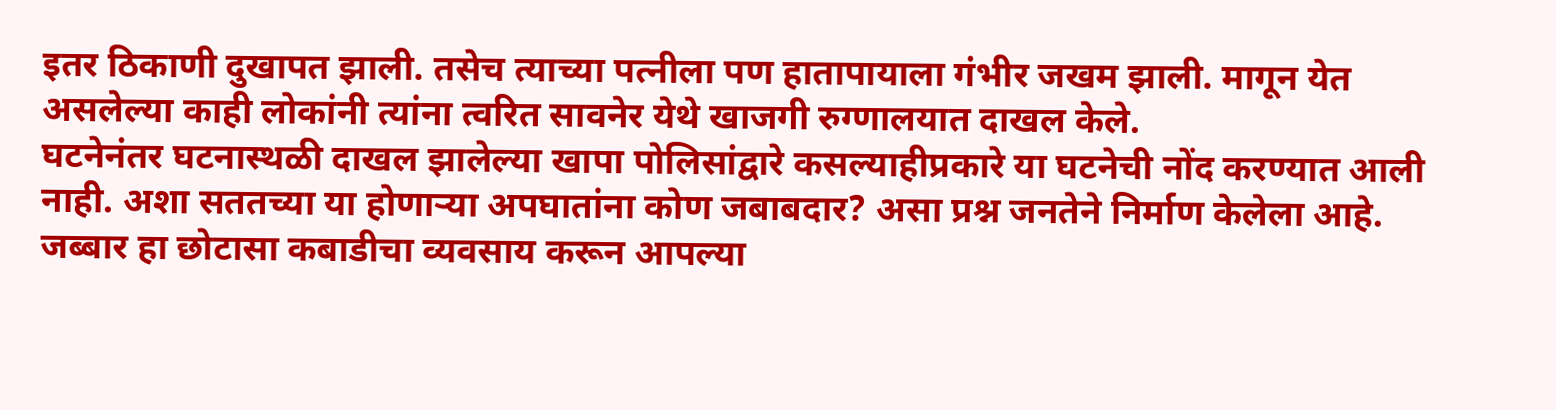इतर ठिकाणी दुखापत झाली. तसेच त्याच्या पत्नीला पण हातापायाला गंभीर जखम झाली. मागून येत असलेल्या काही लोकांनी त्यांना त्वरित सावनेर येथे खाजगी रुग्णालयात दाखल केले.
घटनेनंतर घटनास्थळी दाखल झालेल्या खापा पोलिसांद्वारे कसल्याहीप्रकारे या घटनेची नोंद करण्यात आली नाही. अशा सततच्या या होणाऱ्या अपघातांना कोण जबाबदार? असा प्रश्न जनतेने निर्माण केलेला आहे. जब्बार हा छोटासा कबाडीचा व्यवसाय करून आपल्या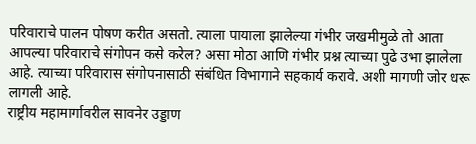परिवाराचे पालन पोषण करीत असतो. त्याला पायाला झालेल्या गंभीर जखमीमुळे तो आता आपल्या परिवाराचे संगोपन कसे करेल? असा मोठा आणि गंभीर प्रश्न त्याच्या पुढे उभा झालेला आहे. त्याच्या परिवारास संगोपनासाठी संबंधित विभागाने सहकार्य करावे. अशी मागणी जोर धरू लागली आहे.
राष्ट्रीय महामार्गावरील सावनेर उड्डाण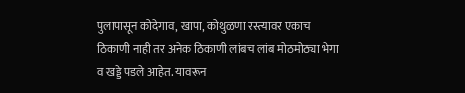पुलापासून कोदेगाव, खापा, कोथुळणा रस्त्यावर एकाच ठिकाणी नाही तर अनेक ठिकाणी लांबच लांब मोठमोठ्या भेगा व खड्डे पडले आहेत. यावरून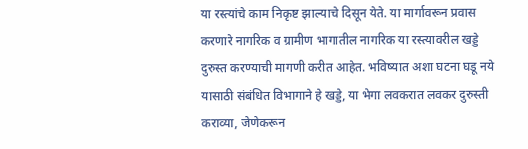या रस्त्यांचे काम निकृष्ट झाल्याचे दिसून येते. या मार्गावरून प्रवास करणारे नागरिक व ग्रामीण भागातील नागरिक या रस्त्यावरील खड्डे दुरुस्त करण्याची मागणी करीत आहेत. भविष्यात अशा घटना घडू नये यासाठी संबंधित विभागाने हे खड्डे, या भेगा लवकरात लवकर दुरुस्ती कराव्या, जेणेकरून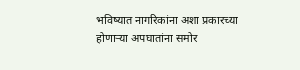भविष्यात नागरिकांना अशा प्रकारच्या होणाऱ्या अपघातांना समोर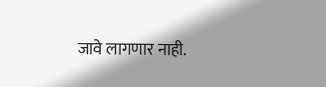जावे लागणार नाही.